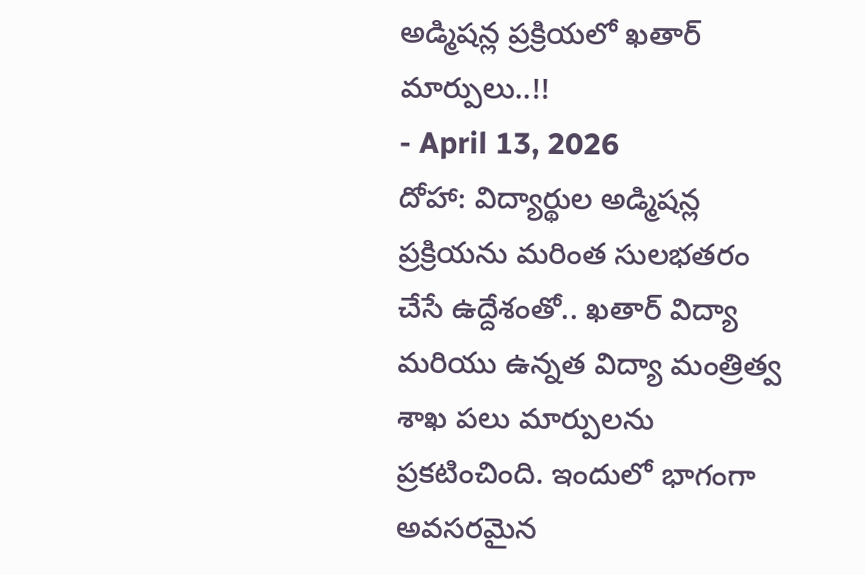అడ్మిషన్ల ప్రక్రియలో ఖతార్ మార్పులు..!!
- April 13, 2026
దోహా: విద్యార్థుల అడ్మిషన్ల ప్రక్రియను మరింత సులభతరం చేసే ఉద్దేశంతో.. ఖతార్ విద్యా మరియు ఉన్నత విద్యా మంత్రిత్వ శాఖ పలు మార్పులను ప్రకటించింది. ఇందులో భాగంగా అవసరమైన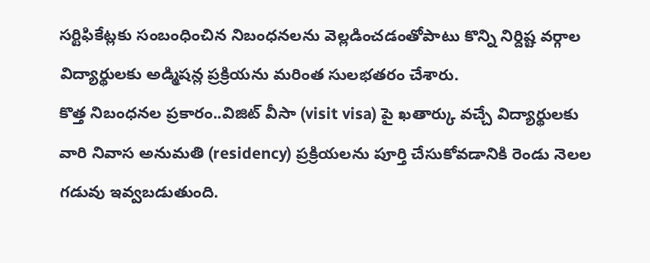సర్టిఫికేట్లకు సంబంధించిన నిబంధనలను వెల్లడించడంతోపాటు కొన్ని నిర్దిష్ట వర్గాల విద్యార్థులకు అడ్మిషన్ల ప్రక్రియను మరింత సులభతరం చేశారు.
కొత్త నిబంధనల ప్రకారం..విజిట్ వీసా (visit visa) పై ఖతార్కు వచ్చే విద్యార్థులకు వారి నివాస అనుమతి (residency) ప్రక్రియలను పూర్తి చేసుకోవడానికి రెండు నెలల గడువు ఇవ్వబడుతుంది.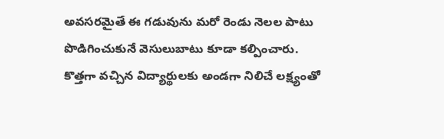అవసరమైతే ఈ గడువును మరో రెండు నెలల పాటు పొడిగించుకునే వెసులుబాటు కూడా కల్పించారు.
కొత్తగా వచ్చిన విద్యార్థులకు అండగా నిలిచే లక్ష్యంతో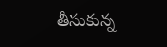తీసుకున్న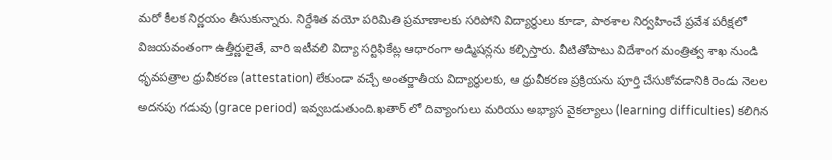మరో కీలక నిర్ణయం తీసుకున్నారు. నిర్దేశిత వయో పరిమితి ప్రమాణాలకు సరిపోని విద్యార్థులు కూడా, పాఠశాల నిర్వహించే ప్రవేశ పరీక్షలో విజయవంతంగా ఉత్తీర్ణులైతే, వారి ఇటీవలి విద్యా సర్టిఫికేట్ల ఆధారంగా అడ్మిషన్లను కల్పిస్తారు. వీటితోపాటు విదేశాంగ మంత్రిత్వ శాఖ నుండి ధృవపత్రాల ధ్రువీకరణ (attestation) లేకుండా వచ్చే అంతర్జాతీయ విద్యార్థులకు, ఆ ధ్రువీకరణ ప్రక్రియను పూర్తి చేసుకోవడానికి రెండు నెలల అదనపు గడువు (grace period) ఇవ్వబడుతుంది.ఖతార్ లో దివ్యాంగులు మరియు అభ్యాస వైకల్యాలు (learning difficulties) కలిగిన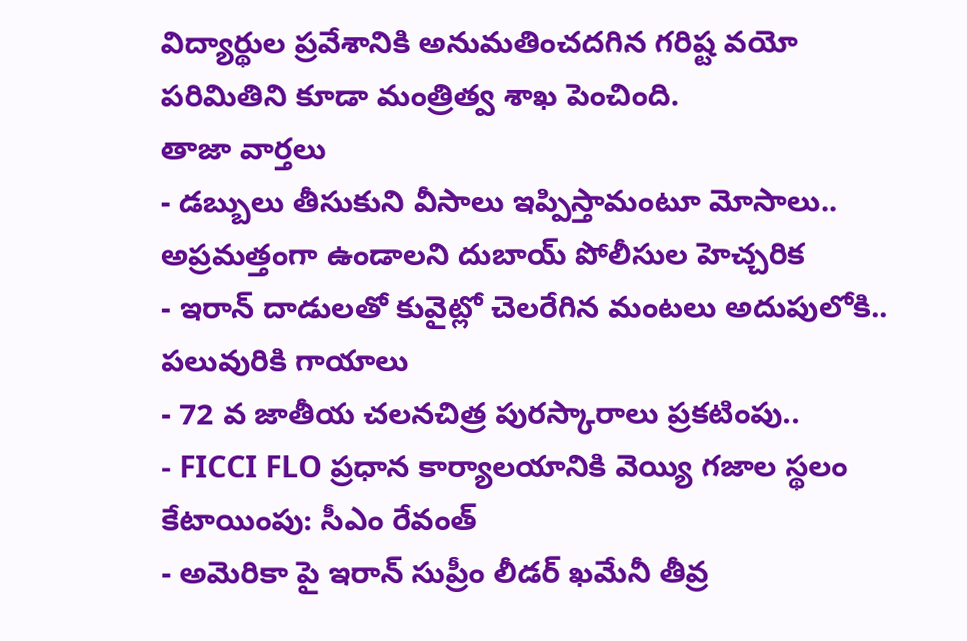విద్యార్థుల ప్రవేశానికి అనుమతించదగిన గరిష్ట వయో పరిమితిని కూడా మంత్రిత్వ శాఖ పెంచింది.
తాజా వార్తలు
- డబ్బులు తీసుకుని వీసాలు ఇప్పిస్తామంటూ మోసాలు.. అప్రమత్తంగా ఉండాలని దుబాయ్ పోలీసుల హెచ్చరిక
- ఇరాన్ దాడులతో కువైట్లో చెలరేగిన మంటలు అదుపులోకి.. పలువురికి గాయాలు
- 72 వ జాతీయ చలనచిత్ర పురస్కారాలు ప్రకటింపు..
- FICCI FLO ప్రధాన కార్యాలయానికి వెయ్యి గజాల స్థలం కేటాయింపు: సీఎం రేవంత్
- అమెరికా పై ఇరాన్ సుప్రీం లీడర్ ఖమేనీ తీవ్ర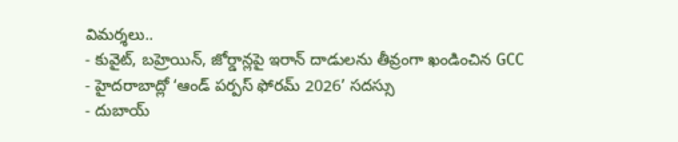విమర్శలు..
- కువైట్, బహ్రెయిన్, జోర్డాన్లపై ఇరాన్ దాడులను తీవ్రంగా ఖండించిన GCC
- హైదరాబాద్లో ‘ఆండ్ పర్పస్ ఫోరమ్ 2026’ సదస్సు
- దుబాయ్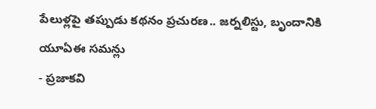పేలుళ్లపై తప్పుడు కథనం ప్రచురణ.. జర్నలిస్టు, బృందానికి యూఏఈ సమన్లు
- ప్రజాకవి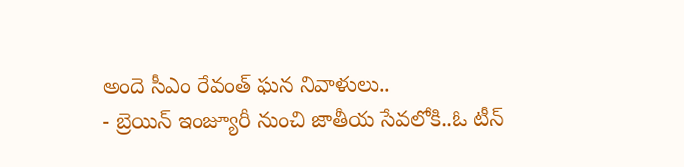అందె సీఎం రేవంత్ ఘన నివాళులు..
- బ్రెయిన్ ఇంజ్యూరీ నుంచి జాతీయ సేవలోకి..ఓ టీన్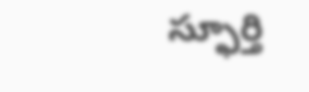స్ఫూర్తి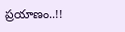ప్రయాణం..!!